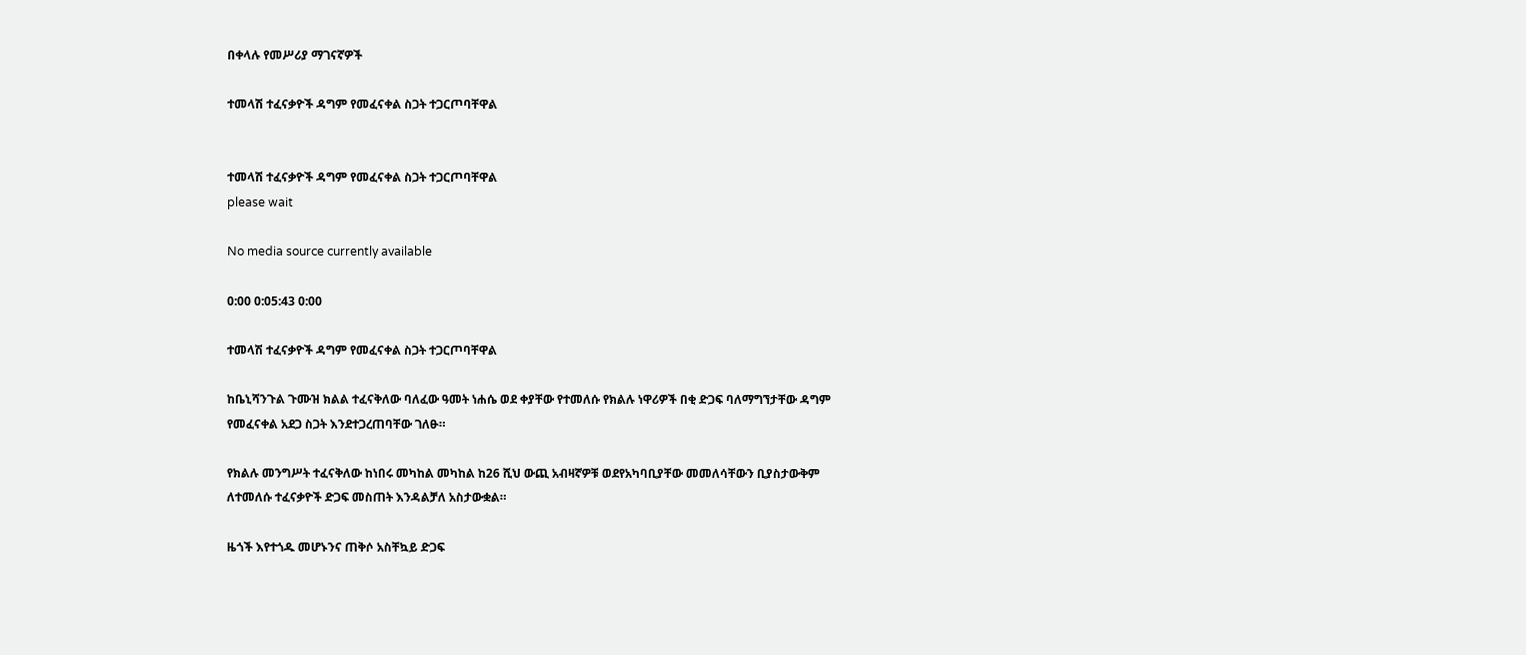በቀላሉ የመሥሪያ ማገናኛዎች

ተመላሽ ተፈናቃዮች ዳግም የመፈናቀል ስጋት ተጋርጦባቸዋል


ተመላሽ ተፈናቃዮች ዳግም የመፈናቀል ስጋት ተጋርጦባቸዋል
please wait

No media source currently available

0:00 0:05:43 0:00

ተመላሽ ተፈናቃዮች ዳግም የመፈናቀል ስጋት ተጋርጦባቸዋል

ከቤኒሻንጉል ጉሙዝ ክልል ተፈናቅለው ባለፈው ዓመት ነሐሴ ወደ ቀያቸው የተመለሱ የክልሉ ነዋሪዎች በቂ ድጋፍ ባለማግኘታቸው ዳግም የመፈናቀል አደጋ ስጋት እንደተጋረጠባቸው ገለፁ።

የክልሉ መንግሥት ተፈናቅለው ከነበሩ መካከል መካከል ከ26 ሺህ ውጪ አብዛኛዎቹ ወደየአካባቢያቸው መመለሳቸውን ቢያስታውቅም ለተመለሱ ተፈናቃዮች ድጋፍ መስጠት እንዳልቻለ አስታውቋል።

ዜጎች እየተጎዱ መሆኑንና ጠቅሶ አስቸኳይ ድጋፍ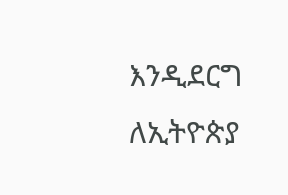እንዲደርግ ለኢትዮጵያ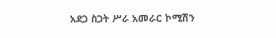አደጋ ስጋት ሥራ አመራር ኮሚሽን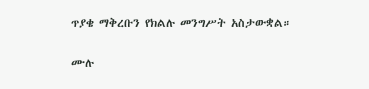ጥያቄ ማቅረቡን የክልሉ መንግሥት አስታውቋል።

ሙሉ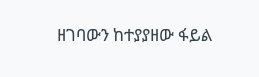ዘገባውን ከተያያዘው ፋይል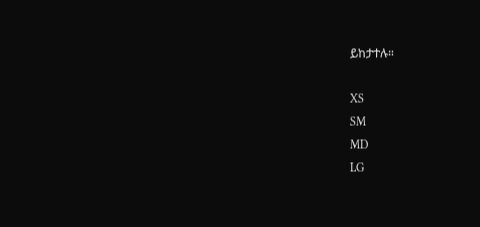ይከታተሉ።

XS
SM
MD
LG